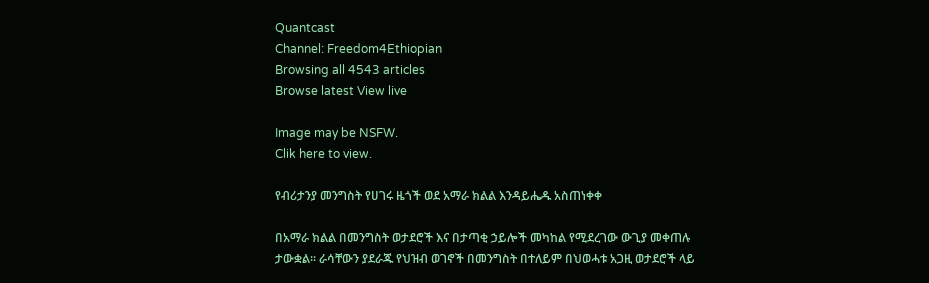Quantcast
Channel: Freedom4Ethiopian
Browsing all 4543 articles
Browse latest View live

Image may be NSFW.
Clik here to view.

የብሪታንያ መንግስት የሀገሩ ዜጎች ወደ አማራ ክልል እንዳይሔዱ አስጠነቀቀ

በአማራ ክልል በመንግስት ወታደሮች እና በታጣቂ ኃይሎች መካከል የሚደረገው ውጊያ መቀጠሉ ታውቋል፡፡ ራሳቸውን ያደራጁ የህዝብ ወገኖች በመንግስት በተለይም በህወሓቱ አጋዚ ወታደሮች ላይ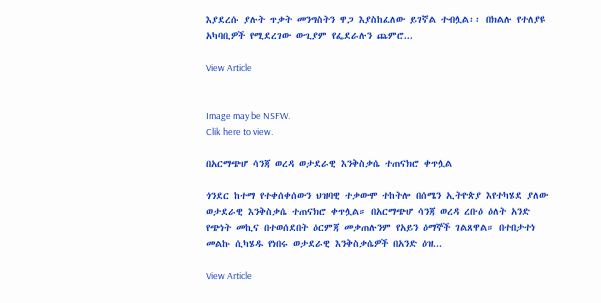እያደረሱ ያሉት ጥቃት መንግስትን ዋጋ እያስከፈለው ይገኛል ተብሏል፡፡ በክልሉ የተለያዩ አካባቢዎች የሚደረገው ውጊያም የፌደራሉን ጨምሮ...

View Article


Image may be NSFW.
Clik here to view.

በአርማጭሆ ሳንጃ ወረዳ ወታደራዊ እንቅስቃሴ ተጠናክሮ ቀጥሏል

ጎንደር ከተማ የተቀሰቀሰውን ህዝባዊ ተቃውሞ ተከትሎ በሰሜን ኢትዮጵያ እየተካሄደ ያለው ወታደራዊ እንቅስቃሴ ተጠናክሮ ቀጥሏል። በአርማጭሆ ሳንጃ ወረዳ ረቡዕ ዕለት አንድ የጭነት መኪና በተወሰደበት ዕርምጃ መቃጠሉንም የአይን ዕማኞች ገልጸዋል። በተበታተነ መልኩ ሲካሄዱ የነበሩ ወታደራዊ እንቅስቃሴዎች በአንድ ዕዝ...

View Article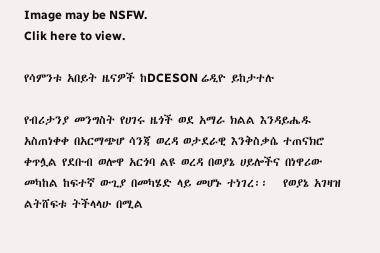Image may be NSFW.
Clik here to view.

የሳምንቱ አበይት ዜናዎች ከDCESON ሬዲዮ ይከታተሉ

የብሪታንያ መንግስት የሀገሩ ዜጎች ወደ አማራ ክልል እንዳይሔዱ አስጠነቀቀ በአርማጭሆ ሳንጃ ወረዳ ወታደራዊ እንቅስቃሴ ተጠናክሮ ቀጥሏል የደቡብ ወሎዋ አርጎባ ልዩ ወረዳ በወያኔ ሀይሎችና በነዋሪው መካከል ከፍተኛ ውጊያ በመካሄድ ላይ መሆኑ ተነገረ፡፡   የወያኔ አገዛዝ ልትሸፍቱ ትችላላሁ በሚል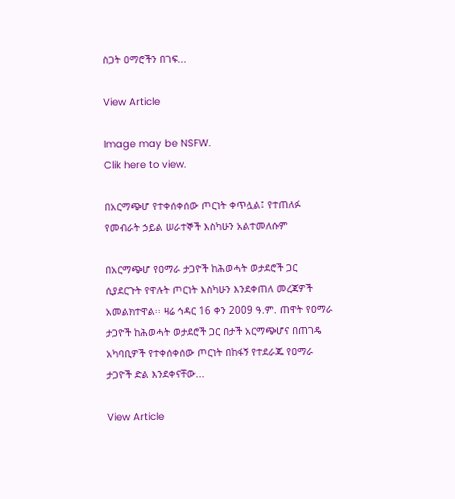ስጋት ዐማሮችን በገፍ...

View Article

Image may be NSFW.
Clik here to view.

በአርማጭሆ የተቀሰቀሰው ጦርነት ቀጥሏል፤ የተጠለፉ የመብራት ኃይል ሠራተኞች እስካሁን አልተመለሱም

በአርማጭሆ የዐማራ ታጋዮች ከሕወሓት ወታደሮች ጋር ሲያደርጉት የዋሉት ጦርነት እስካሁን እንደቀጠለ መረጃዎች አመልክተዋል፡፡ ዛሬ ኅዳር 16 ቀን 2009 ዓ.ም. ጠዋት የዐማራ ታጋዮች ከሕወሓት ወታደሮች ጋር በታች አርማጭሆና በጠገዴ አካባቢዎች የተቀሰቀሰው ጦርነት በከፋኝ የተደራጁ የዐማራ ታጋዮች ድል እንደቀናቸው...

View Article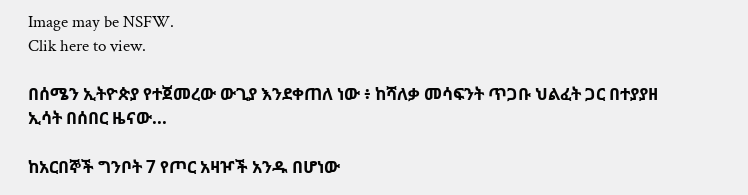Image may be NSFW.
Clik here to view.

በሰሜን ኢትዮጵያ የተጀመረው ውጊያ እንደቀጠለ ነው ፥ ከሻለቃ መሳፍንት ጥጋቡ ህልፈት ጋር በተያያዘ ኢሳት በሰበር ዜናው...

ከአርበኞች ግንቦት 7 የጦር አዛዦች አንዱ በሆነው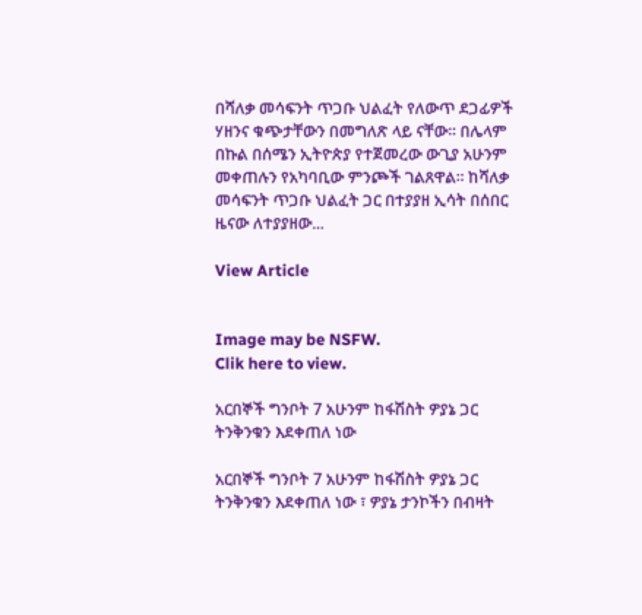በሻለቃ መሳፍንት ጥጋቡ ህልፈት የለውጥ ደጋፊዎች ሃዘንና ቁጭታቸውን በመግለጽ ላይ ናቸው። በሌላም በኩል በሰሜን ኢትዮጵያ የተጀመረው ውጊያ አሁንም መቀጠሉን የአካባቢው ምንጮች ገልጸዋል። ከሻለቃ መሳፍንት ጥጋቡ ህልፈት ጋር በተያያዘ ኢሳት በሰበር ዜናው ለተያያዘው...

View Article


Image may be NSFW.
Clik here to view.

አርበኞች ግንቦት 7 አሁንም ከፋሽስት ዎያኔ ጋር ትንቅንቁን እደቀጠለ ነው

አርበኞች ግንቦት 7 አሁንም ከፋሽስት ዎያኔ ጋር ትንቅንቁን እደቀጠለ ነው ፣ ዎያኔ ታንኮችን በብዛት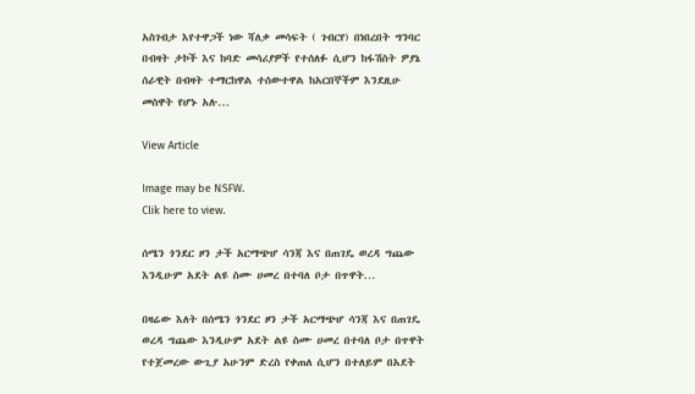አስገብታ እየተዋጋች ነው ሻለቃ መሳፍት ( ገብርየ) በነበረበት ግንባር በብዛት ታኮች እና ከባድ መሳሪያዎች የተሰለፉ ሲሆን ከፋሽስት ዎያኔ ሰራዊት በብዛት ተማርከዋል ተሰውተዋል ከአርበኞችም እንደዚሁ መስዋት የሆኑ አሉ...

View Article

Image may be NSFW.
Clik here to view.

ሰሜን ጎንደር ዞን ታች አርማጭሆ ሳንጃ እና በጠገዴ ወረዳ ግጨው እንዲሁም አደት ልዩ ስሙ ሀመረ በተባለ ቦታ በጥዋት...

በዛሬው እለት በሰሜን ጎንደር ዞን ታች አርማጭሆ ሳንጃ እና በጠገዴ ወረዳ ግጨው እንዲሁም አደት ልዩ ስሙ ሀመረ በተባለ ቦታ በጥዋት የተጀመረው ውጊያ አሁንም ድረስ የቀጠለ ሲሆን በተለይም በአደት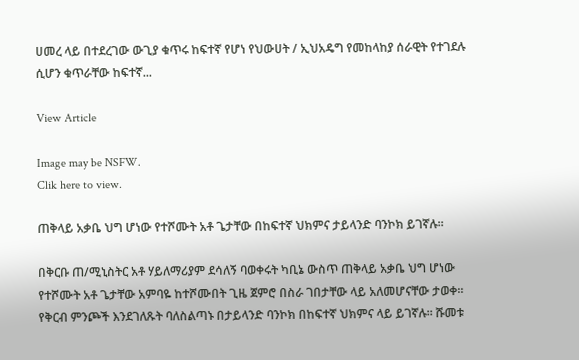ሀመረ ላይ በተደረገው ውጊያ ቁጥሩ ከፍተኛ የሆነ የህውሀት / ኢህአዴግ የመከላከያ ሰራዊት የተገደሉ ሲሆን ቁጥራቸው ከፍተኛ...

View Article

Image may be NSFW.
Clik here to view.

ጠቅላይ አቃቤ ህግ ሆነው የተሾሙት አቶ ጌታቸው በከፍተኛ ህክምና ታይላንድ ባንኮክ ይገኛሉ።

በቅርቡ ጠ/ሚኒስትር አቶ ሃይለማሪያም ደሳለኝ ባወቀሩት ካቢኔ ውስጥ ጠቅላይ አቃቤ ህግ ሆነው የተሾሙት አቶ ጌታቸው አምባዬ ከተሾሙበት ጊዜ ጀምሮ በስራ ገበታቸው ላይ አለመሆናቸው ታወቀ። የቅርብ ምንጮች እንደገለጹት ባለስልጣኑ በታይላንድ ባንኮክ በከፍተኛ ህክምና ላይ ይገኛሉ። ሹመቱ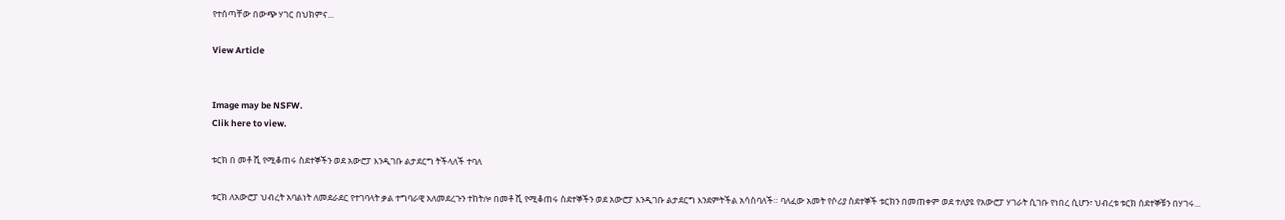የተሰጣቸው በውጭ ሃገር በህክምና...

View Article


Image may be NSFW.
Clik here to view.

ቱርክ በ መቶ ሺ የሚቆጠሩ ስደተኞችን ወደ አውሮፓ እንዲገቡ ልታደርግ ትችላለች ተባለ

ቱርክ ለአውሮፓ ህብረት አባልነት ለመደራደር የተገባላት ቃል ተግባራዊ አለመደረጉን ተከትሎ በመቶ ሺ የሚቆጠሩ ስደተኞችን ወደ አውሮፓ እንዲገቡ ልታደርግ እንደምትችል አሳስባለች። ባለፈው አመት የሶሪያ ስደተኞች ቱርክን በመጠቀም ወደ ተለያዩ የአውሮፓ ሃገራት ሲገቡ የነበረ ሲሆን፣ ህብረቱ ቱርክ ሰደተኞቹን በሃገሩ...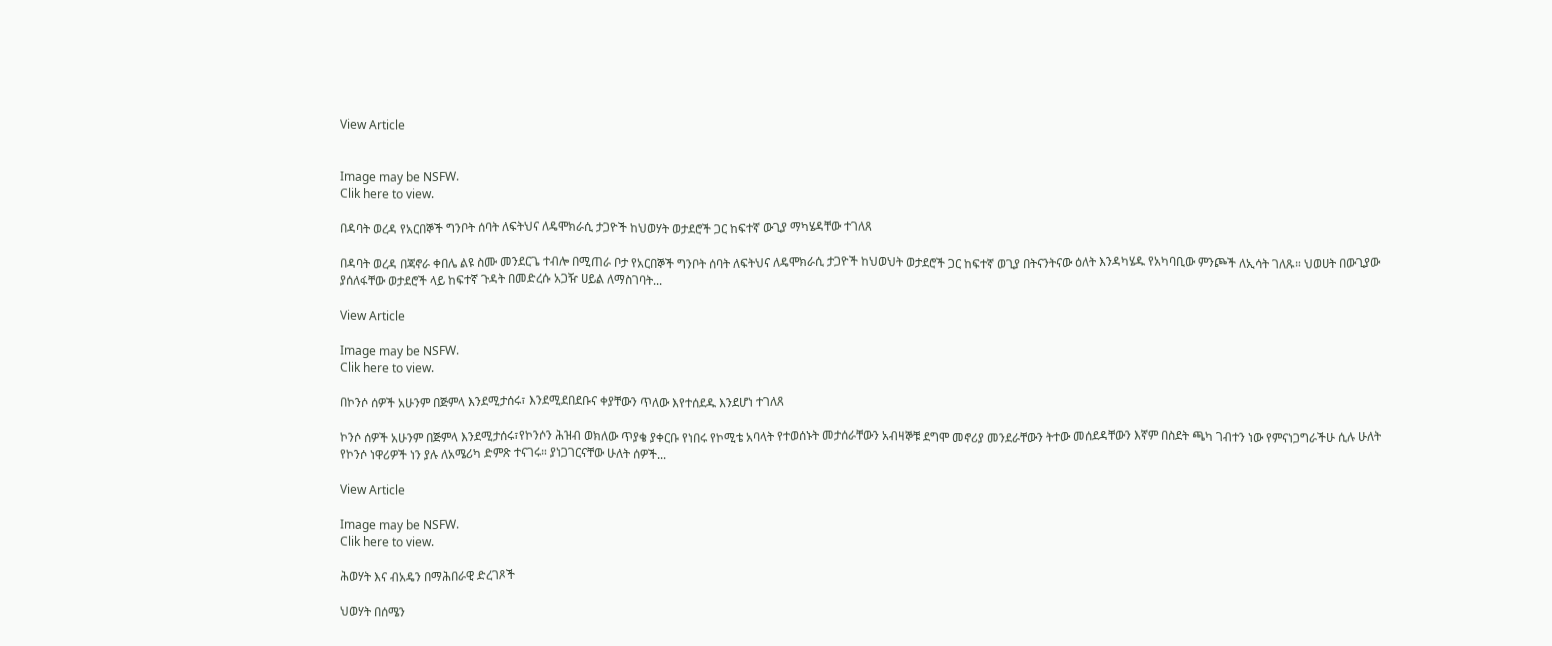View Article


Image may be NSFW.
Clik here to view.

በዳባት ወረዳ የአርበኞች ግንቦት ሰባት ለፍትህና ለዴሞክራሲ ታጋዮች ከህወሃት ወታደሮች ጋር ከፍተኛ ውጊያ ማካሄዳቸው ተገለጸ

በዳባት ወረዳ በጃኖራ ቀበሌ ልዩ ስሙ መንደርጌ ተብሎ በሚጠራ ቦታ የአርበኞች ግንቦት ሰባት ለፍትህና ለዴሞክራሲ ታጋዮች ከህወህት ወታደሮች ጋር ከፍተኛ ወጊያ በትናንትናው ዕለት እንዳካሄዱ የአካባቢው ምንጮች ለኢሳት ገለጹ። ህወሀት በውጊያው ያሰለፋቸው ወታደሮች ላይ ከፍተኛ ጉዳት በመድረሱ አጋዥ ሀይል ለማስገባት...

View Article

Image may be NSFW.
Clik here to view.

በኮንሶ ሰዎች አሁንም በጅምላ እንደሚታሰሩ፣ እንደሚደበደቡና ቀያቸውን ጥለው እየተሰደዱ እንደሆነ ተገለጸ

ኮንሶ ሰዎች አሁንም በጅምላ እንደሚታሰሩ፣የኮንሶን ሕዝብ ወክለው ጥያቄ ያቀርቡ የነበሩ የኮሚቴ አባላት የተወሰኑት መታሰራቸውን አብዛኞቹ ደግሞ መኖሪያ መንደራቸውን ትተው መሰደዳቸውን እኛም በስደት ጫካ ገብተን ነው የምናነጋግራችሁ ሲሉ ሁለት የኮንሶ ነዋሪዎች ነን ያሉ ለአሜሪካ ድምጽ ተናገሩ። ያነጋገርናቸው ሁለት ሰዎች...

View Article

Image may be NSFW.
Clik here to view.

ሕወሃት እና ብአዴን በማሕበራዊ ድረገጾች

ህወሃት በሰሜን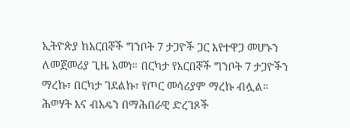ኢትዮጵያ ከአርበኞች ግንቦት 7 ታጋዮች ጋር እየተዋጋ መሆኑን ለመጀመሪያ ጊዜ አመነ። በርካታ የአርበኞች ግንቦት 7 ታጋዮችን ማረኩ፣ በርካታ ገደልኩ፣ የጦር መሳሪያም ማረኩ ብሏል። ሕወሃት እና ብአዴን በማሕበራዊ ድረገጾች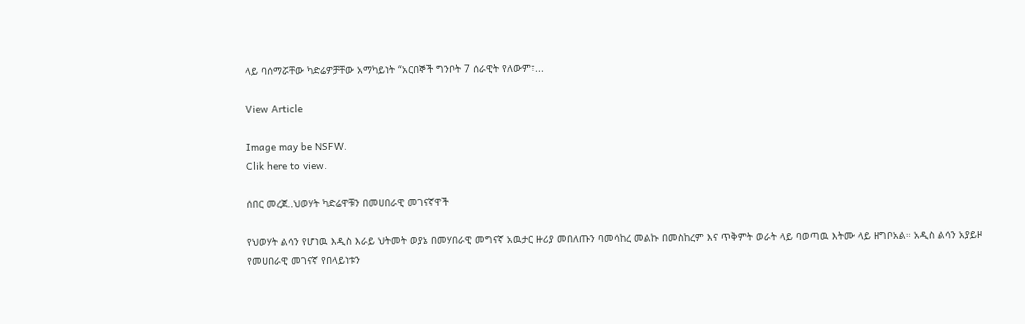ላይ ባሰማሯቸው ካድሬዎቻቸው አማካይነት “አርበኞች ግንቦት 7 ሰራዊት የለውም፣...

View Article

Image may be NSFW.
Clik here to view.

ሰበር መረጀ..ህወሃት ካድሬዋቹን በመሀበራዊ መገናኛዋች

የህወሃት ልሳን የሆነዉ እዲስ እራይ ህትመት ወያኔ በመሃበራዊ መግናኛ አዉታር ዙሪያ መበለጡን ባመሳከረ መልኩ በመስከረም እና ጥቅምት ወራት ላይ ባወጣዉ እትሙ ላይ ዘግቦአል። አዲስ ልሳን አያይዞ የመሀበራዊ መገናኛ የበላይነቱን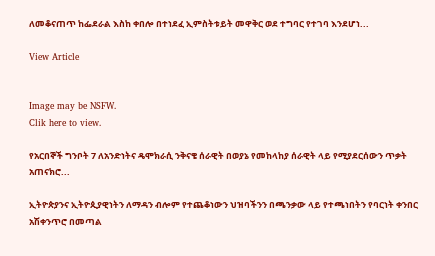ለመቆናጠጥ ከፌደራል እስከ ቀበሎ በተነደፈ ኢምስትቱይት መዋቅር ወደ ተግባር የተገባ እንደሆነ...

View Article


Image may be NSFW.
Clik here to view.

የአርበኞች ግንቦት 7 ለአንድነትና ዴሞክራሲ ንቅናቄ ሰራዊት በወያኔ የመከላከያ ሰራዊት ላይ የሚያደርሰውን ጥቃት አጠናክሮ...

ኢትዮጵያንና ኢትዮጲያዊነትን ለማዳን ብሎም የተጨቆነውን ህዝባችንን በጫንቃው ላይ የተጫነበትን የባርነት ቀንበር አሽቀንጥሮ በመጣል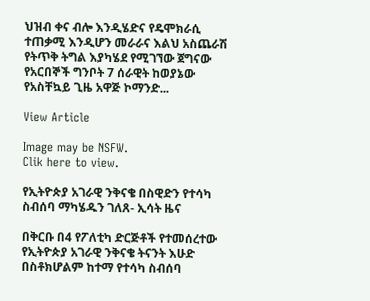ህዝብ ቀና ብሎ እንዲሄድና የዴሞክራሲ ተጠቃሚ እንዲሆን መራራና እልህ አስጨራሽ የትጥቅ ትግል እያካሄደ የሚገኘው ጀግናው የአርበኞች ግንቦት 7 ሰራዊት ከወያኔው የአስቸኳይ ጊዜ አዋጅ ኮማንድ...

View Article

Image may be NSFW.
Clik here to view.

የኢትዮጵያ አገራዊ ንቅናቄ በስዊድን የተሳካ ስብሰባ ማካሄዱን ገለጸ- ኢሳት ዜና

በቅርቡ በ4 የፖለቲካ ድርጅቶች የተመሰረተው የኢትዮጵያ አገራዊ ንቅናቄ ትናንት እሁድ በስቶክሆልም ከተማ የተሳካ ስብሰባ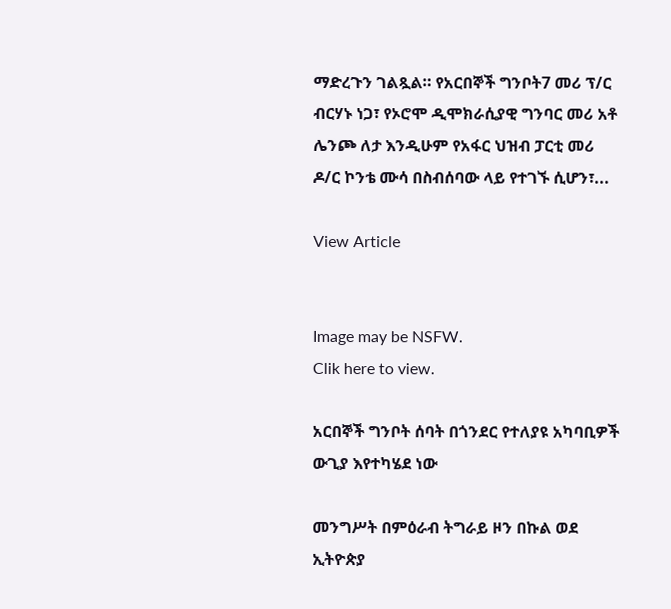ማድረጉን ገልጿል። የአርበኞች ግንቦት7 መሪ ፕ/ር ብርሃኑ ነጋ፣ የኦሮሞ ዲሞክራሲያዊ ግንባር መሪ አቶ ሌንጮ ለታ እንዲሁም የአፋር ህዝብ ፓርቲ መሪ ዶ/ር ኮንቴ ሙሳ በስብሰባው ላይ የተገኙ ሲሆን፣...

View Article


Image may be NSFW.
Clik here to view.

አርበኞች ግንቦት ሰባት በጎንደር የተለያዩ አካባቢዎች ውጊያ እየተካሄደ ነው

መንግሥት በምዕራብ ትግራይ ዞን በኩል ወደ ኢትዮጵያ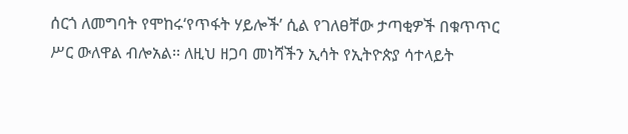ሰርጎ ለመግባት የሞከሩ‘የጥፋት ሃይሎች’ ሲል የገለፀቸው ታጣቂዎች በቁጥጥር ሥር ውለዋል ብሎአል፡፡ ለዚህ ዘጋባ መነሻችን ኢሳት የኢትዮጵያ ሳተላይት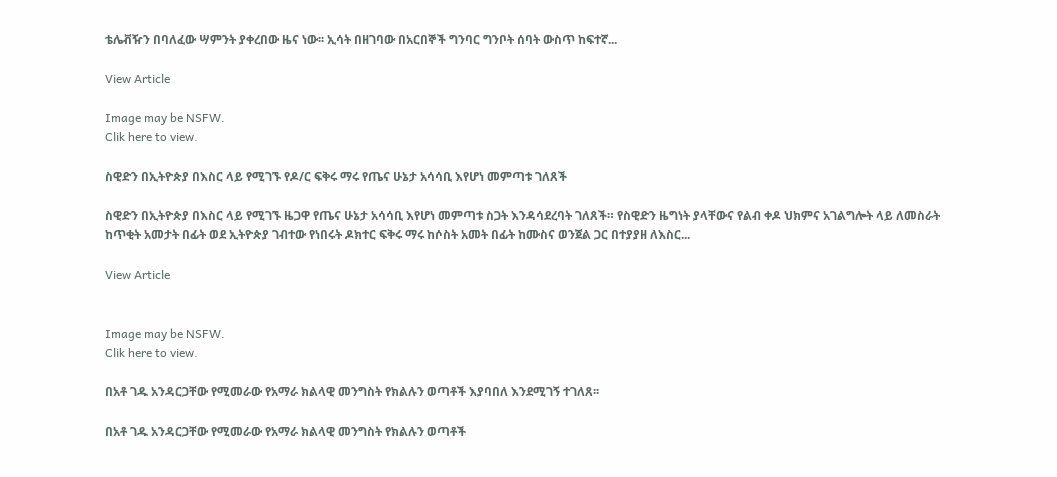ቴሌቭዥን በባለፈው ሣምንት ያቀረበው ዜና ነው፡፡ ኢሳት በዘገባው በአርበኞች ግንባር ግንቦት ሰባት ውስጥ ከፍተኛ...

View Article

Image may be NSFW.
Clik here to view.

ስዊድን በኢትዮጵያ በእስር ላይ የሚገኙ የዶ/ር ፍቅሩ ማሩ የጤና ሁኔታ አሳሳቢ እየሆነ መምጣቱ ገለጸች

ስዊድን በኢትዮጵያ በእስር ላይ የሚገኙ ዜጋዋ የጤና ሁኔታ አሳሳቢ እየሆነ መምጣቱ ስጋት እንዳሳደረባት ገለጸች። የስዊድን ዜግነት ያላቸውና የልብ ቀዶ ህክምና አገልግሎት ላይ ለመስራት ከጥቂት አመታት በፊት ወደ ኢትዮጵያ ገብተው የነበሩት ዶክተር ፍቅሩ ማሩ ከሶስት አመት በፊት ከሙስና ወንጀል ጋር በተያያዘ ለእስር...

View Article


Image may be NSFW.
Clik here to view.

በአቶ ገዱ አንዳርጋቸው የሚመራው የአማራ ክልላዊ መንግስት የክልሉን ወጣቶች እያባበለ እንደሚገኝ ተገለጸ፡፡

በአቶ ገዱ አንዳርጋቸው የሚመራው የአማራ ክልላዊ መንግስት የክልሉን ወጣቶች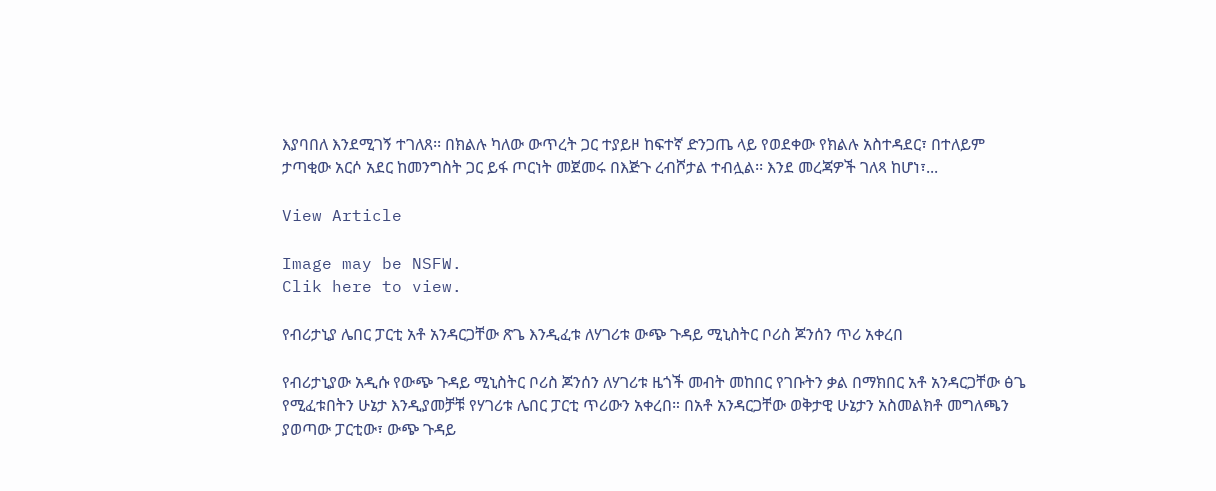እያባበለ እንደሚገኝ ተገለጸ፡፡ በክልሉ ካለው ውጥረት ጋር ተያይዞ ከፍተኛ ድንጋጤ ላይ የወደቀው የክልሉ አስተዳደር፣ በተለይም ታጣቂው አርሶ አደር ከመንግስት ጋር ይፋ ጦርነት መጀመሩ በእጅጉ ረብሾታል ተብሏል፡፡ እንደ መረጃዎች ገለጻ ከሆነ፣...

View Article

Image may be NSFW.
Clik here to view.

የብሪታኒያ ሌበር ፓርቲ አቶ አንዳርጋቸው ጽጌ እንዲፈቱ ለሃገሪቱ ውጭ ጉዳይ ሚኒስትር ቦሪስ ጆንሰን ጥሪ አቀረበ

የብሪታኒያው አዲሱ የውጭ ጉዳይ ሚኒስትር ቦሪስ ጆንሰን ለሃገሪቱ ዜጎች መብት መከበር የገቡትን ቃል በማክበር አቶ አንዳርጋቸው ፅጌ የሚፈቱበትን ሁኔታ እንዲያመቻቹ የሃገሪቱ ሌበር ፓርቲ ጥሪውን አቀረበ። በአቶ አንዳርጋቸው ወቅታዊ ሁኔታን አስመልክቶ መግለጫን ያወጣው ፓርቲው፣ ውጭ ጉዳይ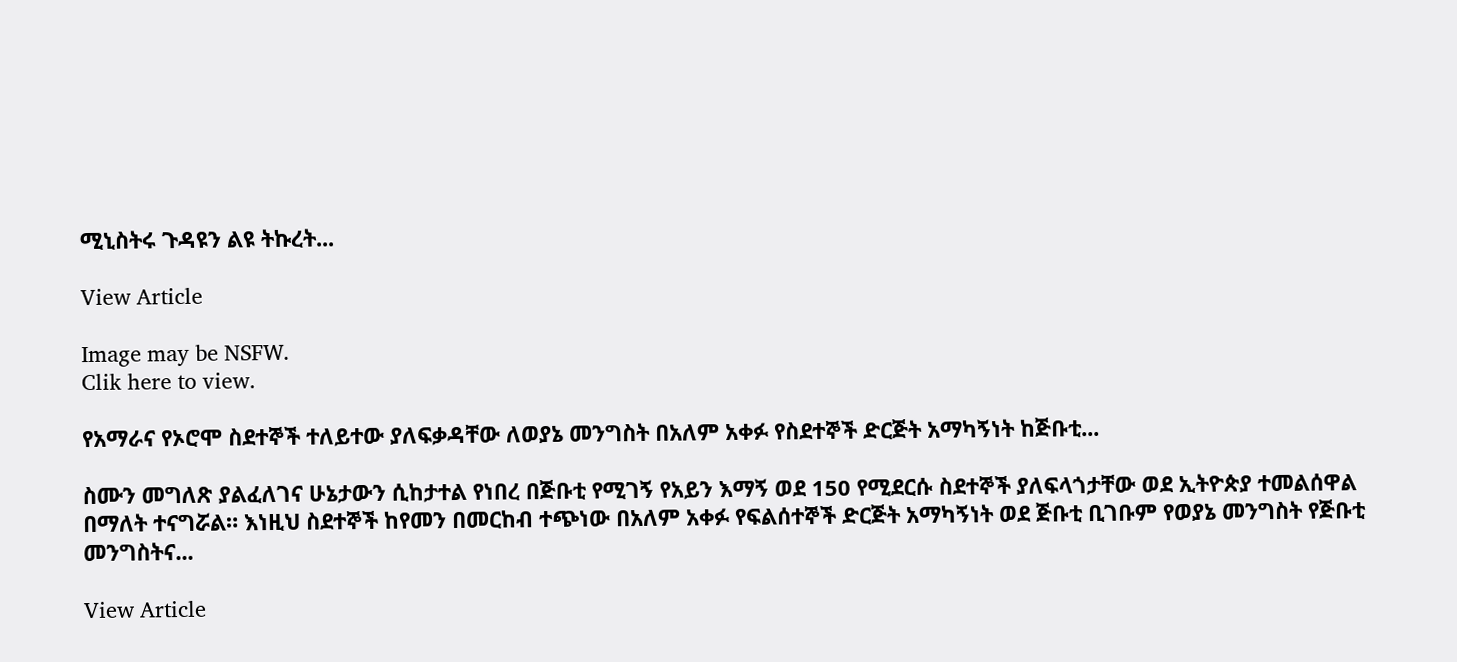ሚኒስትሩ ጉዳዩን ልዩ ትኩረት...

View Article

Image may be NSFW.
Clik here to view.

የአማራና የኦሮሞ ስደተኞች ተለይተው ያለፍቃዳቸው ለወያኔ መንግስት በአለም አቀፉ የስደተኞች ድርጅት አማካኝነት ከጅቡቲ...

ስሙን መግለጽ ያልፈለገና ሁኔታውን ሲከታተል የነበረ በጅቡቲ የሚገኝ የአይን እማኝ ወደ 150 የሚደርሱ ስደተኞች ያለፍላጎታቸው ወደ ኢትዮጵያ ተመልሰዋል በማለት ተናግሯል። እነዚህ ስደተኞች ከየመን በመርከብ ተጭነው በአለም አቀፉ የፍልሰተኞች ድርጅት አማካኝነት ወደ ጅቡቲ ቢገቡም የወያኔ መንግስት የጅቡቲ መንግስትና...

View Article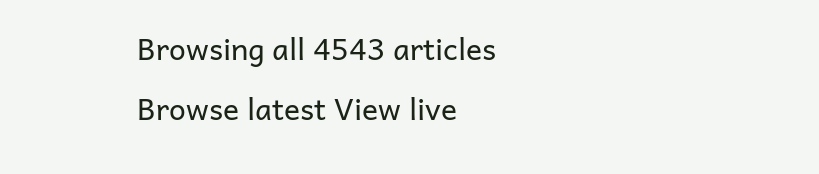Browsing all 4543 articles
Browse latest View live